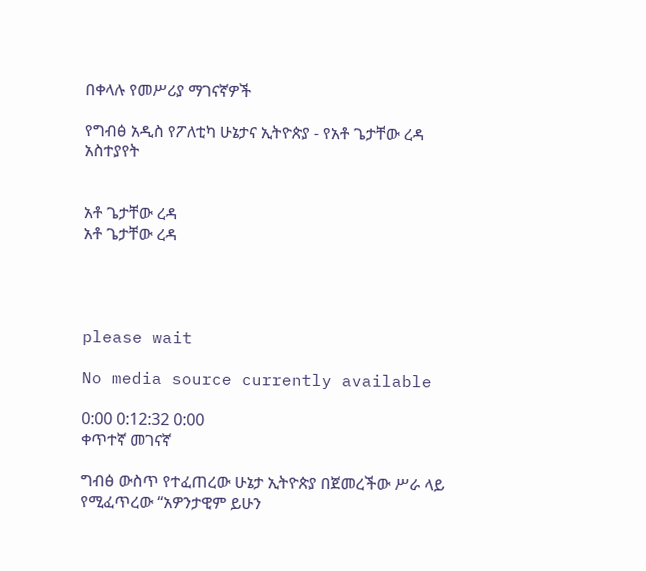በቀላሉ የመሥሪያ ማገናኛዎች

የግብፅ አዲስ የፖለቲካ ሁኔታና ኢትዮጵያ - የአቶ ጌታቸው ረዳ አስተያየት


አቶ ጌታቸው ረዳ
አቶ ጌታቸው ረዳ




please wait

No media source currently available

0:00 0:12:32 0:00
ቀጥተኛ መገናኛ

ግብፅ ውስጥ የተፈጠረው ሁኔታ ኢትዮጵያ በጀመረችው ሥራ ላይ የሚፈጥረው “አዎንታዊም ይሁን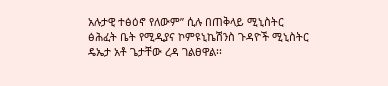አሉታዊ ተፅዕኖ የለውም” ሲሉ በጠቅላይ ሚኒስትር ፅሕፈት ቤት የሚዲያና ኮምዩኒኬሽንስ ጉዳዮች ሚኒስትር ዴኤታ አቶ ጌታቸው ረዳ ገልፀዋል፡፡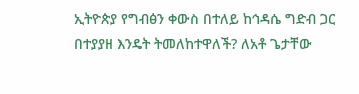ኢትዮጵያ የግብፅን ቀውስ በተለይ ከኅዳሴ ግድብ ጋር በተያያዘ እንዴት ትመለከተዋለች? ለአቶ ጌታቸው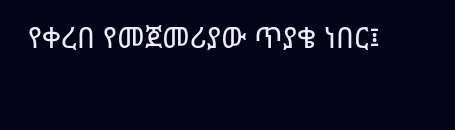የቀረበ የመጀመሪያው ጥያቄ ነበር፤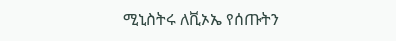ሚኒስትሩ ለቪኦኤ የሰጡትን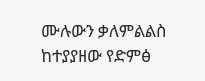ሙሉውን ቃለምልልስ ከተያያዘው የድምፅ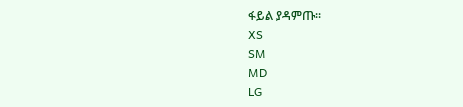ፋይል ያዳምጡ፡፡
XS
SM
MD
LG